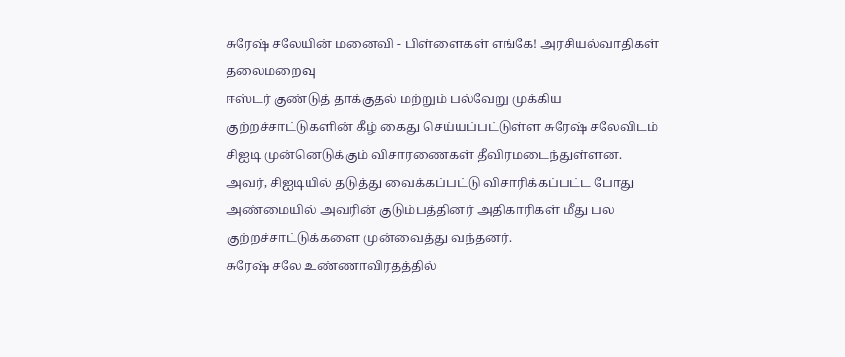சுரேஷ் சலேயின் மனைவி - பிள்ளைகள் எங்கே! அரசியல்வாதிகள் தலைமறைவு
ஈஸ்டர் குண்டுத் தாக்குதல் மற்றும் பல்வேறு முக்கிய குற்றச்சாட்டுகளின் கீழ் கைது செய்யப்பட்டுள்ள சுரேஷ் சலேவிடம் சிஐடி முன்னெடுக்கும் விசாரணைகள் தீவிரமடைந்துள்ளன.
அவர், சிஐடியில் தடுத்து வைக்கப்பட்டு விசாரிக்கப்பட்ட போது அண்மையில் அவரின் குடும்பத்தினர் அதிகாரிகள் மீது பல குற்றச்சாட்டுக்களை முன்வைத்து வந்தனர்.
சுரேஷ் சலே உண்ணாவிரதத்தில்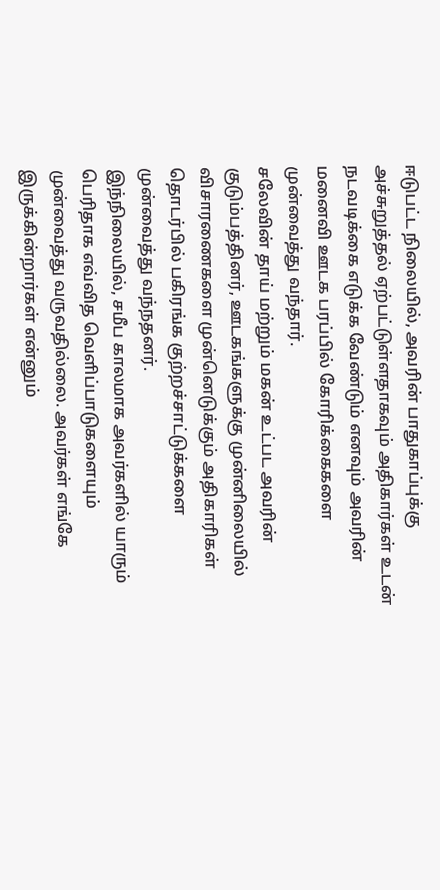ஈடுபட்ட நிலையில், அவரின் பாதுகாப்புக்கு அச்சுறுத்தல் ஏற்பட்டுள்ளதாகவும் அதிகார்கள் உடன் நடவடிக்கை எடுக்க வேண்டும் எனவும் அவரின் மனைவி ஊடக பரப்பில் கோரிக்கைகளை முன்வைத்து வந்தார்.
சலேவின் தாய் மற்றும் மகன் உட்பட அவரின் குடும்பத்தினர், ஊடகங்களுக்கு முன்னிலையில் விசாரணைகளை முன்னெடுக்கும் அதிகாரிகள் தொடர்பில் பகிரங்க குற்றச்சாட்டுக்களை முன்வைத்து வந்நதனர்.
இந்நிலையில், சமீப காலமாக அவர்களில் யாரும் பெரிதாக எவ்வித வெளிப்பாடுகளையும் முன்வைத்து வருவதில்லை. அவர்கள் எங்கே இருக்கின்றார்கள் என்னும்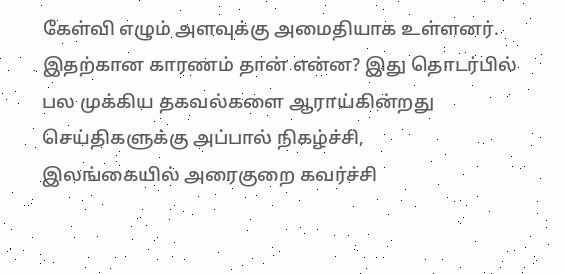கேள்வி எழும் அளவுக்கு அமைதியாக உள்ளனர்.
இதற்கான காரணம் தான் என்ன? இது தொடர்பில் பல முக்கிய தகவல்களை ஆராய்கின்றது செய்திகளுக்கு அப்பால் நிகழ்ச்சி,
இலங்கையில் அரைகுறை கவர்ச்சி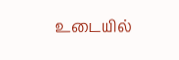உடையில்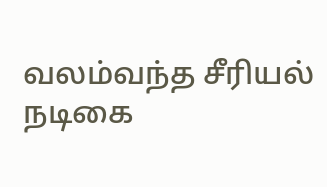வலம்வந்த சீரியல் நடிகை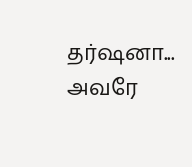தர்ஷனா... அவரே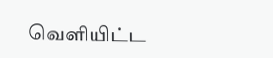வெளியிட்ட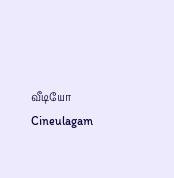வீடியோ Cineulagam